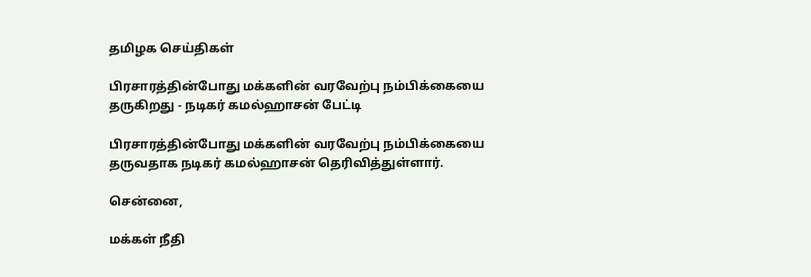தமிழக செய்திகள்

பிரசாரத்தின்போது மக்களின் வரவேற்பு நம்பிக்கையை தருகிறது - நடிகர் கமல்ஹாசன் பேட்டி

பிரசாரத்தின்போது மக்களின் வரவேற்பு நம்பிக்கையை தருவதாக நடிகர் கமல்ஹாசன் தெரிவித்துள்ளார்.

சென்னை,

மக்கள் நீதி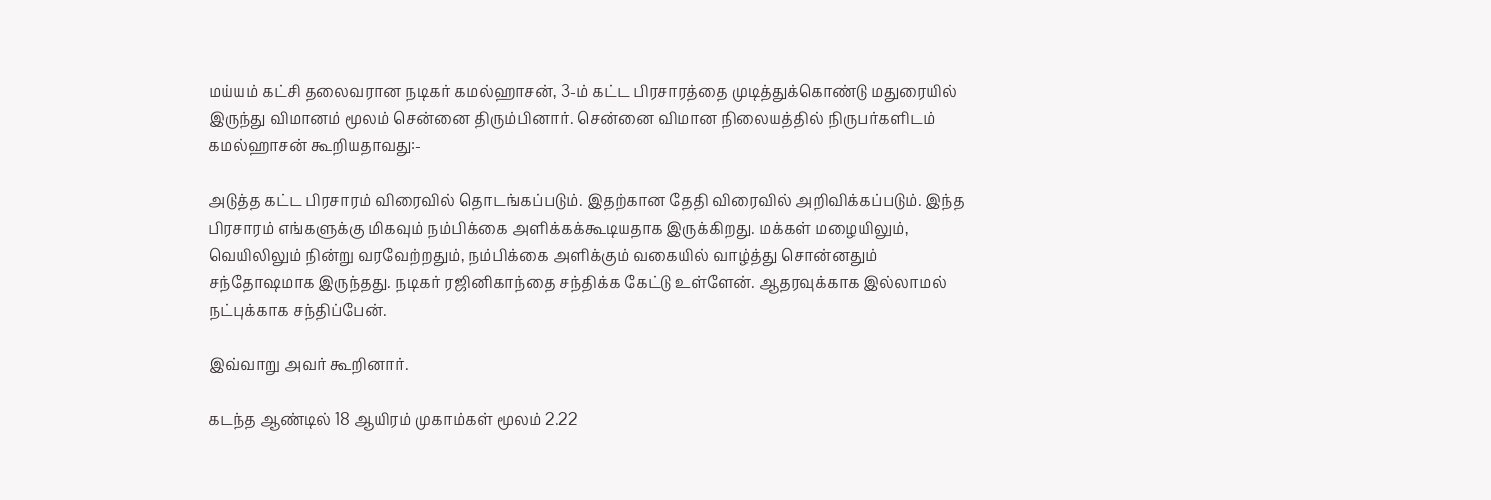மய்யம் கட்சி தலைவரான நடிகர் கமல்ஹாசன், 3-ம் கட்ட பிரசாரத்தை முடித்துக்கொண்டு மதுரையில் இருந்து விமானம் மூலம் சென்னை திரும்பினார். சென்னை விமான நிலையத்தில் நிருபர்களிடம் கமல்ஹாசன் கூறியதாவது:-

அடுத்த கட்ட பிரசாரம் விரைவில் தொடங்கப்படும். இதற்கான தேதி விரைவில் அறிவிக்கப்படும். இந்த பிரசாரம் எங்களுக்கு மிகவும் நம்பிக்கை அளிக்கக்கூடியதாக இருக்கிறது. மக்கள் மழையிலும், வெயிலிலும் நின்று வரவேற்றதும், நம்பிக்கை அளிக்கும் வகையில் வாழ்த்து சொன்னதும் சந்தோஷமாக இருந்தது. நடிகர் ரஜினிகாந்தை சந்திக்க கேட்டு உள்ளேன். ஆதரவுக்காக இல்லாமல் நட்புக்காக சந்திப்பேன்.

இவ்வாறு அவர் கூறினார்.

கடந்த ஆண்டில் 18 ஆயிரம் முகாம்கள் மூலம் 2.22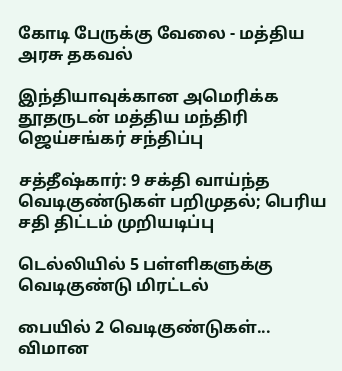கோடி பேருக்கு வேலை - மத்திய அரசு தகவல்

இந்தியாவுக்கான அமெரிக்க தூதருடன் மத்திய மந்திரி ஜெய்சங்கர் சந்திப்பு

சத்தீஷ்கார்: 9 சக்தி வாய்ந்த வெடிகுண்டுகள் பறிமுதல்; பெரிய சதி திட்டம் முறியடிப்பு

டெல்லியில் 5 பள்ளிகளுக்கு வெடிகுண்டு மிரட்டல்

பையில் 2 வெடிகுண்டுகள்... விமான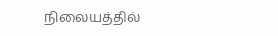நிலையத்தில்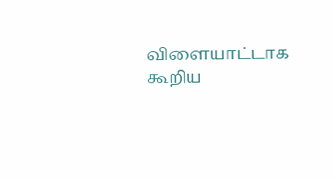விளையாட்டாக கூறிய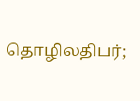தொழிலதிபர்;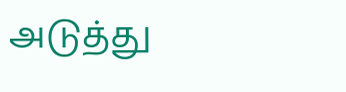அடுத்து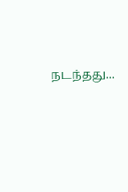நடந்தது...